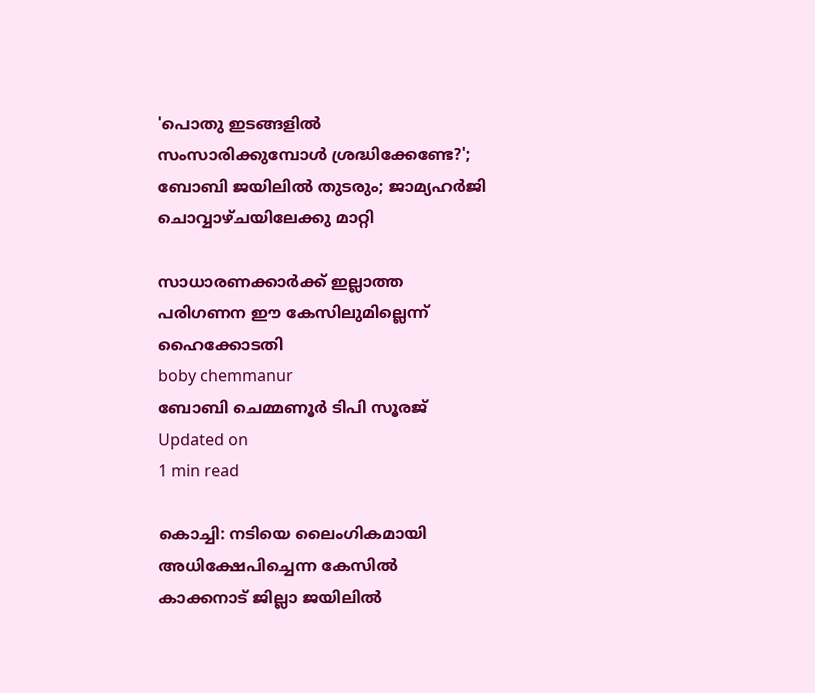'പൊതു ഇടങ്ങളില്‍ സംസാരിക്കുമ്പോള്‍ ശ്രദ്ധിക്കേണ്ടേ?'; ബോബി ജയിലില്‍ തുടരും; ജാമ്യഹര്‍ജി ചൊവ്വാഴ്ചയിലേക്കു മാറ്റി

സാധാരണക്കാര്‍ക്ക് ഇല്ലാത്ത പരിഗണന ഈ കേസിലുമില്ലെന്ന് ഹൈക്കോടതി
boby chemmanur
ബോബി ചെമ്മണൂര്‍ ടിപി സൂരജ്
Updated on
1 min read

കൊച്ചി: നടിയെ ലൈംഗികമായി അധിക്ഷേപിച്ചെന്ന കേസില്‍ കാക്കനാട് ജില്ലാ ജയിലില്‍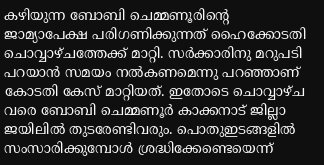കഴിയുന്ന ബോബി ചെമ്മണൂരിന്റെ ജാമ്യാപേക്ഷ പരിഗണിക്കുന്നത് ഹൈക്കോടതി ചൊവ്വാഴ്ചത്തേക്ക് മാറ്റി. സർക്കാരിനു മറുപടി പറയാൻ സമയം നൽകണമെന്നു പറഞ്ഞാണ് കോടതി കേസ് മാറ്റിയത്. ഇതോടെ ചൊവ്വാഴ്ച വരെ ബോബി ചെമ്മണൂര്‍ കാക്കനാട് ജില്ലാ ജയിലില്‍ തുടരേണ്ടിവരും. പൊതുഇടങ്ങളില്‍ സംസാരിക്കുമ്പോള്‍ ശ്രദ്ധിക്കേണ്ടെയെന്ന്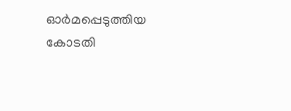ഓര്‍മപ്പെടുത്തിയ കോടതി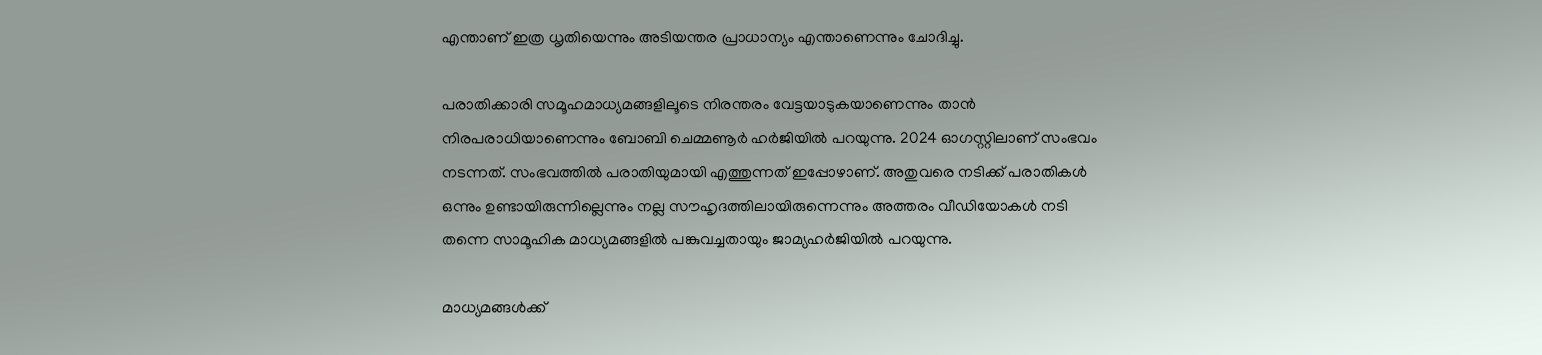എന്താണ് ഇത്ര ധൃതിയെന്നും അടിയന്തര പ്രാധാന്യം എന്താണെന്നും ചോദിച്ചു.

പരാതിക്കാരി സമൂഹമാധ്യമങ്ങളിലൂടെ നിരന്തരം വേട്ടയാടുകയാണെന്നും താന്‍ നിരപരാധിയാണെന്നും ബോബി ചെമ്മണൂര്‍ ഹര്‍ജിയില്‍ പറയുന്നു. 2024 ഓഗസ്റ്റിലാണ്‌ സംഭവം നടന്നത്. സംഭവത്തില്‍ പരാതിയുമായി എത്തുന്നത് ഇപ്പോഴാണ്. അതുവരെ നടിക്ക് പരാതികള്‍ ഒന്നും ഉണ്ടായിരുന്നില്ലെന്നും നല്ല സൗഹൃദത്തിലായിരുന്നെന്നും അത്തരം വീഡിയോകള്‍ നടി തന്നെ സാമൂഹിക മാധ്യമങ്ങളില്‍ പങ്കുവച്ചതായും ജാമ്യഹര്‍ജിയില്‍ പറയുന്നു.

മാധ്യമങ്ങള്‍ക്ക്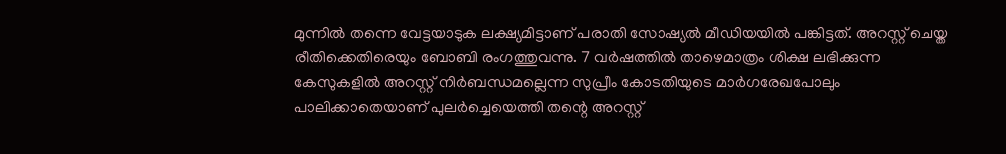മുന്നില്‍ തന്നെ വേട്ടയാടുക ലക്ഷ്യമിട്ടാണ് പരാതി സോഷ്യല്‍ മീഡിയയില്‍ പങ്കിട്ടത്. അറസ്റ്റ് ചെയ്ത രീതിക്കെതിരെയും ബോബി രംഗത്തുവന്നു. 7 വര്‍ഷത്തില്‍ താഴെമാത്രം ശിക്ഷ ലഭിക്കുന്ന കേസുകളില്‍ അറസ്റ്റ് നിര്‍ബന്ധമല്ലെന്ന സുപ്രീം കോടതിയുടെ മാര്‍ഗരേഖപോലും പാലിക്കാതെയാണ് പുലര്‍ച്ചെയെത്തി തന്റെ അറസ്റ്റ്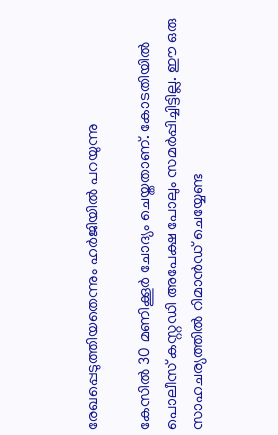രേഖപ്പെടുത്തിയതെന്നും ഹര്‍ജിയില്‍ പറയുന്നു

കേസില്‍ 30 മണിക്കൂര്‍ ചോദ്യം ചെയ്തതാണ്. കോടതിയില്‍ പൊലീസ് കസ്റ്റഡി അപേക്ഷ പോലും സമര്‍പ്പിച്ചിട്ടില്ല. ഈ ഒരു സാഹചര്യത്തില്‍ റിമാന്‍ഡ് ചെയ്യേണ്ട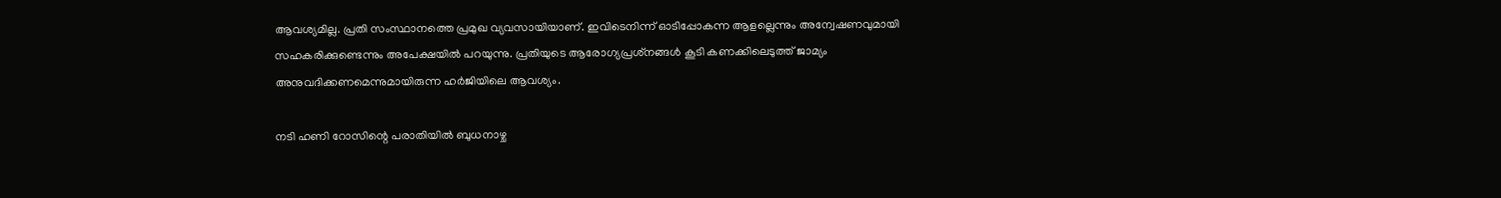ആവശ്യമില്ല. പ്രതി സംസ്ഥാനത്തെ പ്രമുഖ വ്യവസായിയാണ്. ഇവിടെനിന്ന് ഓടിപ്പോകന്ന ആളല്ലെന്നും അന്വേഷണവുമായി സഹകരിക്കുണ്ടെന്നും അപേക്ഷയില്‍ പറയുന്നു. പ്രതിയുടെ ആരോഗ്യപ്രശ്‌നങ്ങള്‍ കൂടി കണക്കിലെടുത്ത് ജാമ്യം അനുവദിക്കണമെന്നുമായിരുന്ന ഹര്‍ജിയിലെ ആവശ്യം.

നടി ഹണി റോസിന്റെ പരാതിയില്‍ ബുധനാഴ്ച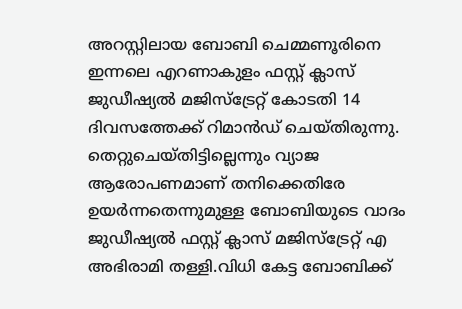അറസ്റ്റിലായ ബോബി ചെമ്മണൂരിനെ ഇന്നലെ എറണാകുളം ഫസ്റ്റ് ക്ലാസ് ജുഡീഷ്യല്‍ മജിസ്‌ട്രേറ്റ് കോടതി 14 ദിവസത്തേക്ക് റിമാന്‍ഡ് ചെയ്തിരുന്നു. തെറ്റുചെയ്തിട്ടില്ലെന്നും വ്യാജ ആരോപണമാണ് തനിക്കെതിരേ ഉയര്‍ന്നതെന്നുമുള്ള ബോബിയുടെ വാദം ജുഡീഷ്യല്‍ ഫസ്റ്റ് ക്ലാസ് മജിസ്‌ട്രേറ്റ് എ അഭിരാമി തള്ളി.വിധി കേട്ട ബോബിക്ക്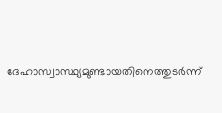ദേഹാസ്വാസ്ഥ്യമുണ്ടായതിനെത്തുടര്‍ന്ന്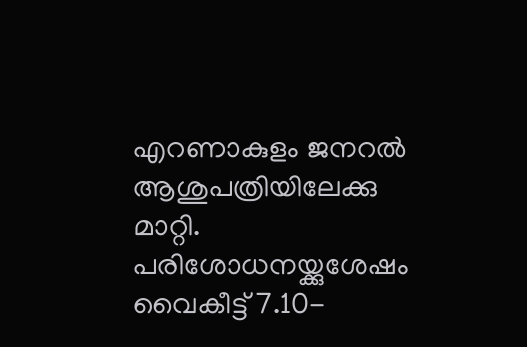എറണാകുളം ജനറല്‍ ആശുപത്രിയിലേക്കു മാറ്റി. പരിശോധനയ്ക്കുശേഷം വൈകീട്ട് 7.10-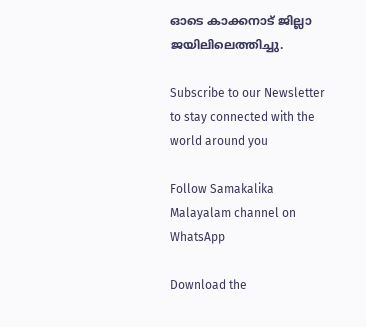ഓടെ കാക്കനാട് ജില്ലാ ജയിലിലെത്തിച്ചു.

Subscribe to our Newsletter to stay connected with the world around you

Follow Samakalika Malayalam channel on WhatsApp

Download the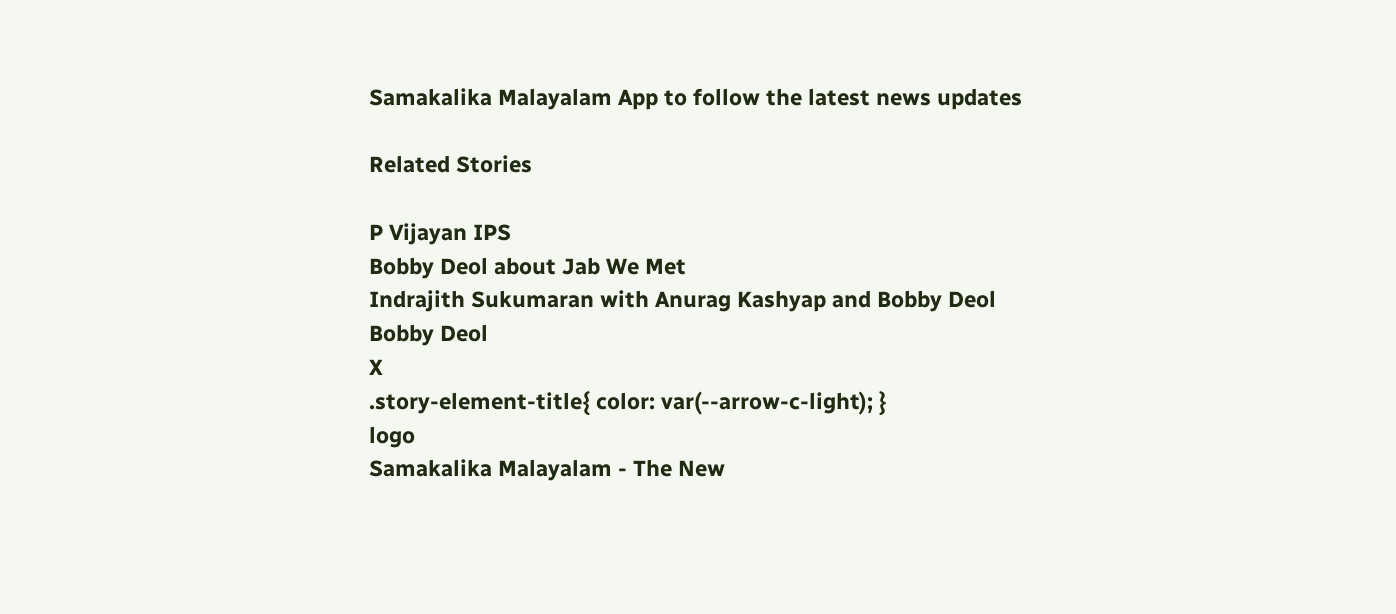Samakalika Malayalam App to follow the latest news updates

Related Stories

P Vijayan IPS
Bobby Deol about Jab We Met
Indrajith Sukumaran with Anurag Kashyap and Bobby Deol
Bobby Deol
X
.story-element-title{ color: var(--arrow-c-light); }
logo
Samakalika Malayalam - The New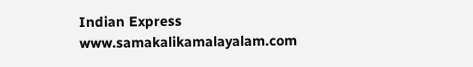Indian Express
www.samakalikamalayalam.com